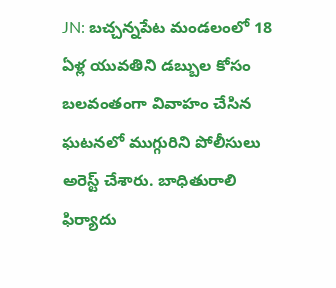JN: బచ్చన్నపేట మండలంలో 18 ఏళ్ల యువతిని డబ్బుల కోసం బలవంతంగా వివాహం చేసిన ఘటనలో ముగ్గురిని పోలీసులు అరెస్ట్ చేశారు. బాధితురాలి ఫిర్యాదు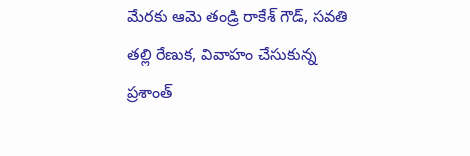మేరకు ఆమె తండ్రి రాకేశ్ గౌడ్, సవతి తల్లి రేణుక, వివాహం చేసుకున్న ప్రశాంత్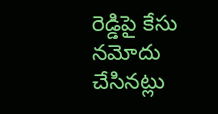రెడ్డిపై కేసు నమోదు చేసినట్లు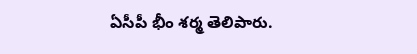ఏసీపీ భీం శర్మ తెలిపారు.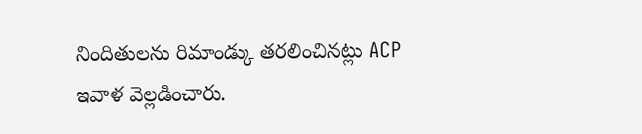నిందితులను రిమాండ్కు తరలించినట్లు ACP ఇవాళ వెల్లడించారు.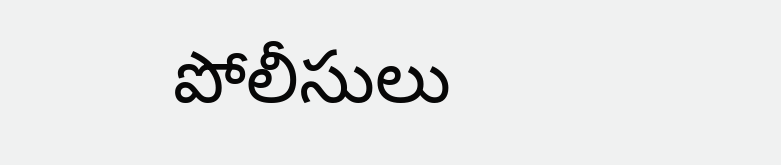పోలీసులు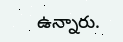ఉన్నారు.